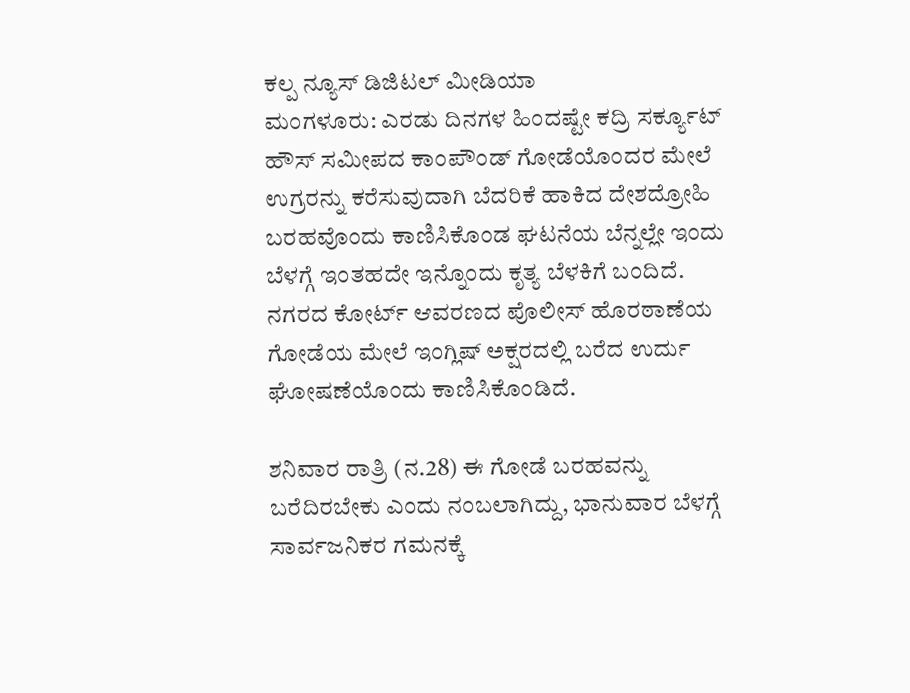ಕಲ್ಪ ನ್ಯೂಸ್ ಡಿಜಿಟಲ್ ಮೀಡಿಯಾ
ಮಂಗಳೂರು: ಎರಡು ದಿನಗಳ ಹಿಂದಷ್ಟೇ ಕದ್ರಿ ಸರ್ಕ್ಯೂಟ್ ಹೌಸ್ ಸಮೀಪದ ಕಾಂಪೌಂಡ್ ಗೋಡೆಯೊಂದರ ಮೇಲೆ ಉಗ್ರರನ್ನು ಕರೆಸುವುದಾಗಿ ಬೆದರಿಕೆ ಹಾಕಿದ ದೇಶದ್ರೋಹಿ ಬರಹವೊಂದು ಕಾಣಿಸಿಕೊಂಡ ಘಟನೆಯ ಬೆನ್ನಲ್ಲೇ ಇಂದು ಬೆಳಗ್ಗೆ ಇಂತಹದೇ ಇನ್ನೊಂದು ಕೃತ್ಯ ಬೆಳಕಿಗೆ ಬಂದಿದೆ.
ನಗರದ ಕೋರ್ಟ್ ಆವರಣದ ಪೊಲೀಸ್ ಹೊರಠಾಣೆಯ ಗೋಡೆಯ ಮೇಲೆ ಇಂಗ್ಲಿಷ್ ಅಕ್ಷರದಲ್ಲಿ ಬರೆದ ಉರ್ದು ಘೋಷಣೆಯೊಂದು ಕಾಣಿಸಿಕೊಂಡಿದೆ.

ಶನಿವಾರ ರಾತ್ರಿ (ನ.28) ಈ ಗೋಡೆ ಬರಹವನ್ನು ಬರೆದಿರಬೇಕು ಎಂದು ನಂಬಲಾಗಿದ್ದು, ಭಾನುವಾರ ಬೆಳಗ್ಗೆ ಸಾರ್ವಜನಿಕರ ಗಮನಕ್ಕೆ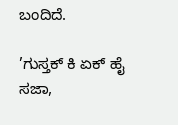ಬಂದಿದೆ.

’ಗುಸ್ತಕ್ ಕಿ ಏಕ್ ಹೈ ಸಜಾ,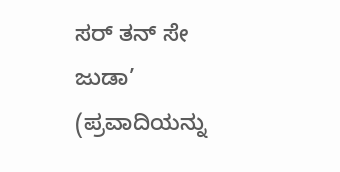ಸರ್ ತನ್ ಸೇ ಜುಡಾ’ (ಪ್ರವಾದಿಯನ್ನು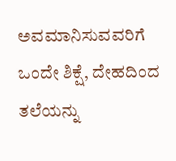ಅವಮಾನಿಸುವವರಿಗೆ ಒಂದೇ ಶಿಕ್ಷೆ, ದೇಹದಿಂದ ತಲೆಯನ್ನು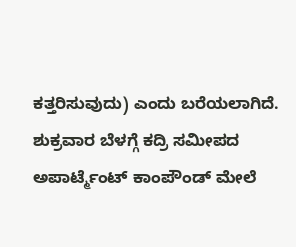ಕತ್ತರಿಸುವುದು) ಎಂದು ಬರೆಯಲಾಗಿದೆ.
ಶುಕ್ರವಾರ ಬೆಳಗ್ಗೆ ಕದ್ರಿ ಸಮೀಪದ ಅಪಾರ್ಟ್ಮೆಂಟ್ ಕಾಂಪೌಂಡ್ ಮೇಲೆ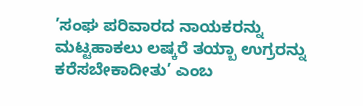’ಸಂಘ ಪರಿವಾರದ ನಾಯಕರನ್ನು ಮಟ್ಟಹಾಕಲು ಲಷ್ಕರೆ ತಯ್ಬಾ ಉಗ್ರರನ್ನು ಕರೆಸಬೇಕಾದೀತು’ ಎಂಬ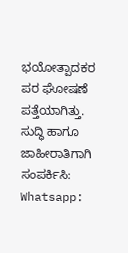ಭಯೋತ್ಪಾದಕರ ಪರ ಘೋಷಣೆ ಪತ್ತೆಯಾಗಿತ್ತು.
ಸುದ್ಧಿ ಹಾಗೂ ಜಾಹೀರಾತಿಗಾಗಿ ಸಂಪರ್ಕಿಸಿ: Whatsapp: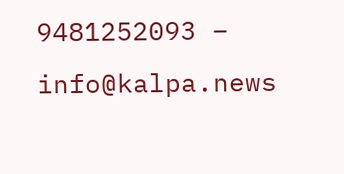9481252093 – info@kalpa.news